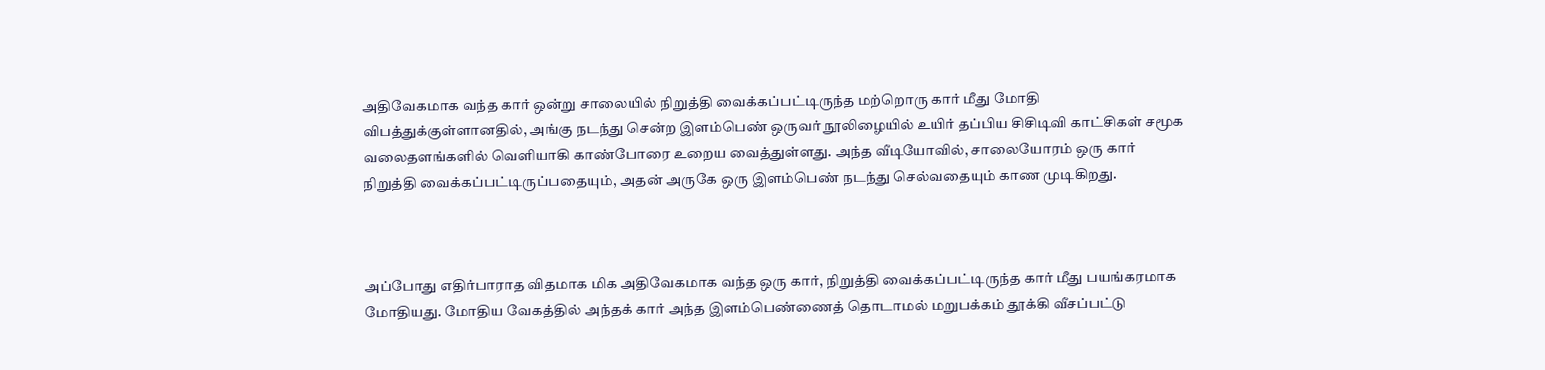அதிவேகமாக வந்த கார் ஒன்று சாலையில் நிறுத்தி வைக்கப்பட்டிருந்த மற்றொரு கார் மீது மோதி விபத்துக்குள்ளானதில், அங்கு நடந்து சென்ற இளம்பெண் ஒருவர் நூலிழையில் உயிர் தப்பிய சிசிடிவி காட்சிகள் சமூக வலைதளங்களில் வெளியாகி காண்போரை உறைய வைத்துள்ளது. அந்த வீடியோவில், சாலையோரம் ஒரு கார் நிறுத்தி வைக்கப்பட்டிருப்பதையும், அதன் அருகே ஒரு இளம்பெண் நடந்து செல்வதையும் காண முடிகிறது.



அப்போது எதிர்பாராத விதமாக மிக அதிவேகமாக வந்த ஒரு கார், நிறுத்தி வைக்கப்பட்டிருந்த கார் மீது பயங்கரமாக மோதியது. மோதிய வேகத்தில் அந்தக் கார் அந்த இளம்பெண்ணைத் தொடாமல் மறுபக்கம் தூக்கி வீசப்பட்டு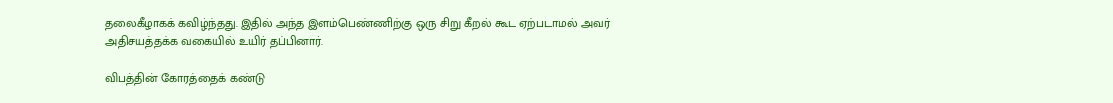தலைகீழாகக் கவிழ்ந்தது. இதில் அந்த இளம்பெண்ணிற்கு ஒரு சிறு கீறல் கூட ஏற்படாமல் அவர் அதிசயத்தக்க வகையில் உயிர் தப்பினார்.

விபத்தின் கோரத்தைக் கண்டு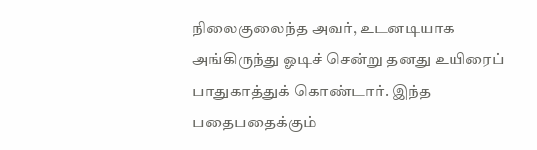நிலைகுலைந்த அவர், உடனடியாக அங்கிருந்து ஓடிச் சென்று தனது உயிரைப் பாதுகாத்துக் கொண்டார். இந்த பதைபதைக்கும்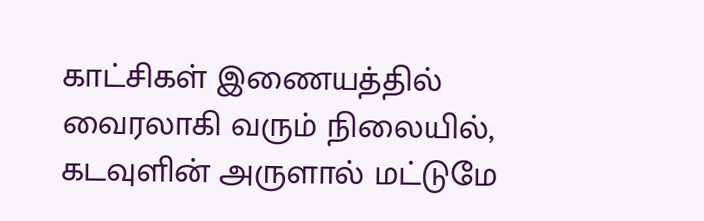காட்சிகள் இணையத்தில் வைரலாகி வரும் நிலையில், கடவுளின் அருளால் மட்டுமே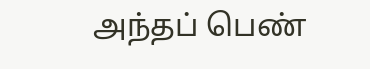அந்தப் பெண்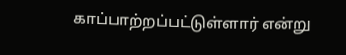காப்பாற்றப்பட்டுள்ளார் என்று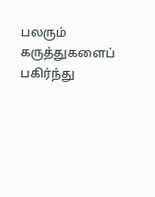பலரும் கருத்துகளைப் பகிர்ந்து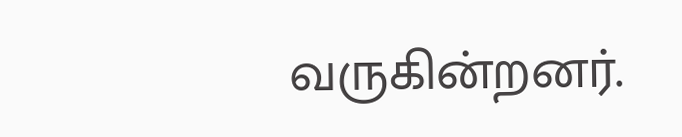வருகின்றனர்.